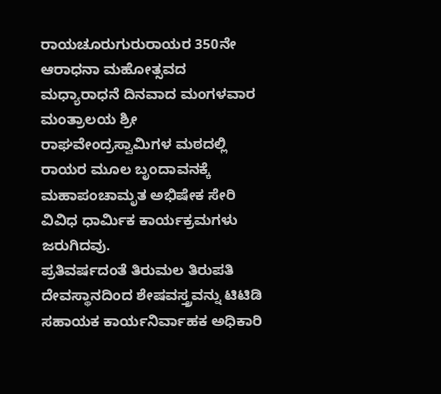ರಾಯಚೂರುಗುರುರಾಯರ 350ನೇ ಆರಾಧನಾ ಮಹೋತ್ಸವದ ಮಧ್ಯಾರಾಧನೆ ದಿನವಾದ ಮಂಗಳವಾರ ಮಂತ್ರಾಲಯ ಶ್ರೀ ರಾಘವೇಂದ್ರಸ್ವಾಮಿಗಳ ಮಠದಲ್ಲಿ ರಾಯರ ಮೂಲ ಬೃಂದಾವನಕ್ಕೆ ಮಹಾಪಂಚಾಮೃತ ಅಭಿಷೇಕ ಸೇರಿ ವಿವಿಧ ಧಾರ್ವಿುಕ ಕಾರ್ಯಕ್ರಮಗಳು ಜರುಗಿದವು.
ಪ್ರತಿವರ್ಷದಂತೆ ತಿರುಮಲ ತಿರುಪತಿ ದೇವಸ್ಥಾನದಿಂದ ಶೇಷವಸ್ತ್ರವನ್ನು ಟಿಟಿಡಿ ಸಹಾಯಕ ಕಾರ್ಯನಿರ್ವಾಹಕ ಅಧಿಕಾರಿ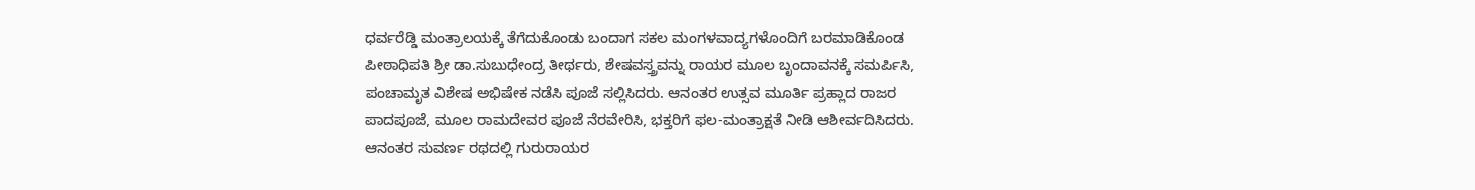ಧರ್ವರೆಡ್ಡಿ ಮಂತ್ರಾಲಯಕ್ಕೆ ತೆಗೆದುಕೊಂಡು ಬಂದಾಗ ಸಕಲ ಮಂಗಳವಾದ್ಯಗಳೊಂದಿಗೆ ಬರಮಾಡಿಕೊಂಡ ಪೀಠಾಧಿಪತಿ ಶ್ರೀ ಡಾ.ಸುಬುಧೇಂದ್ರ ತೀರ್ಥರು, ಶೇಷವಸ್ತ್ರವನ್ನು ರಾಯರ ಮೂಲ ಬೃಂದಾವನಕ್ಕೆ ಸಮರ್ಪಿಸಿ, ಪಂಚಾಮೃತ ವಿಶೇಷ ಅಭಿಷೇಕ ನಡೆಸಿ ಪೂಜೆ ಸಲ್ಲಿಸಿದರು. ಆನಂತರ ಉತ್ಸವ ಮೂರ್ತಿ ಪ್ರಹ್ಲಾದ ರಾಜರ ಪಾದಪೂಜೆ, ಮೂಲ ರಾಮದೇವರ ಪೂಜೆ ನೆರವೇರಿಸಿ, ಭಕ್ತರಿಗೆ ಫಲ-ಮಂತ್ರಾಕ್ಷತೆ ನೀಡಿ ಆಶೀರ್ವದಿಸಿದರು. ಆನಂತರ ಸುವರ್ಣ ರಥದಲ್ಲಿ ಗುರುರಾಯರ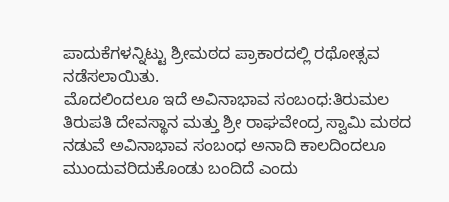ಪಾದುಕೆಗಳನ್ನಿಟ್ಟು ಶ್ರೀಮಠದ ಪ್ರಾಕಾರದಲ್ಲಿ ರಥೋತ್ಸವ ನಡೆಸಲಾಯಿತು.
ಮೊದಲಿಂದಲೂ ಇದೆ ಅವಿನಾಭಾವ ಸಂಬಂಧ:ತಿರುಮಲ ತಿರುಪತಿ ದೇವಸ್ಥಾನ ಮತ್ತು ಶ್ರೀ ರಾಘವೇಂದ್ರ ಸ್ವಾಮಿ ಮಠದ ನಡುವೆ ಅವಿನಾಭಾವ ಸಂಬಂಧ ಅನಾದಿ ಕಾಲದಿಂದಲೂ ಮುಂದುವರಿದುಕೊಂಡು ಬಂದಿದೆ ಎಂದು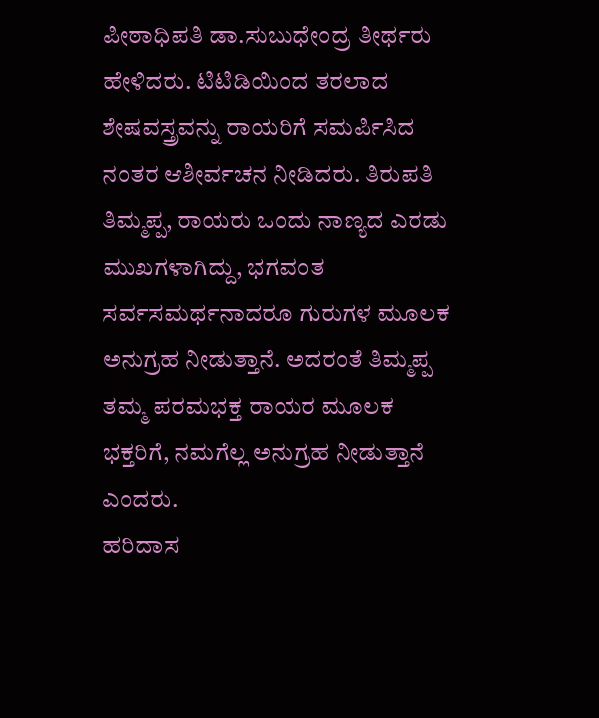ಪೀಠಾಧಿಪತಿ ಡಾ.ಸುಬುಧೇಂದ್ರ ತೀರ್ಥರು ಹೇಳಿದರು. ಟಿಟಿಡಿಯಿಂದ ತರಲಾದ ಶೇಷವಸ್ತ್ರವನ್ನು ರಾಯರಿಗೆ ಸಮರ್ಪಿಸಿದ ನಂತರ ಆಶೀರ್ವಚನ ನೀಡಿದರು. ತಿರುಪತಿ ತಿಮ್ಮಪ್ಪ, ರಾಯರು ಒಂದು ನಾಣ್ಯದ ಎರಡು ಮುಖಗಳಾಗಿದ್ದು, ಭಗವಂತ ಸರ್ವಸಮರ್ಥನಾದರೂ ಗುರುಗಳ ಮೂಲಕ ಅನುಗ್ರಹ ನೀಡುತ್ತಾನೆ. ಅದರಂತೆ ತಿಮ್ಮಪ್ಪ ತಮ್ಮ ಪರಮಭಕ್ತ ರಾಯರ ಮೂಲಕ ಭಕ್ತರಿಗೆ, ನಮಗೆಲ್ಲ ಅನುಗ್ರಹ ನೀಡುತ್ತಾನೆ ಎಂದರು.
ಹರಿದಾಸ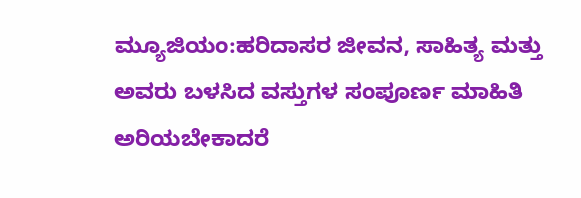ಮ್ಯೂಜಿಯಂ:ಹರಿದಾಸರ ಜೀವನ, ಸಾಹಿತ್ಯ ಮತ್ತು ಅವರು ಬಳಸಿದ ವಸ್ತುಗಳ ಸಂಪೂರ್ಣ ಮಾಹಿತಿ ಅರಿಯಬೇಕಾದರೆ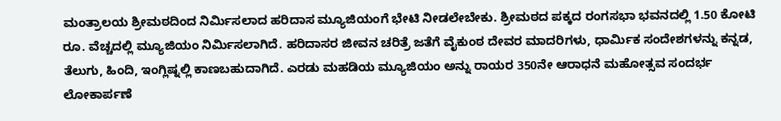ಮಂತ್ರಾಲಯ ಶ್ರೀಮಠದಿಂದ ನಿರ್ವಿುಸಲಾದ ಹರಿದಾಸ ಮ್ಯೂಜಿಯಂಗೆ ಭೇಟಿ ನೀಡಲೇಬೇಕು. ಶ್ರೀಮಠದ ಪಕ್ಕದ ರಂಗಸಭಾ ಭವನದಲ್ಲಿ 1.50 ಕೋಟಿ ರೂ. ವೆಚ್ಚದಲ್ಲಿ ಮ್ಯೂಜಿಯಂ ನಿರ್ವಿುಸಲಾಗಿದೆ. ಹರಿದಾಸರ ಜೀವನ ಚರಿತ್ರೆ ಜತೆಗೆ ವೈಕುಂಠ ದೇವರ ಮಾದರಿಗಳು, ಧಾರ್ವಿುಕ ಸಂದೇಶಗಳನ್ನು ಕನ್ನಡ, ತೆಲುಗು, ಹಿಂದಿ, ಇಂಗ್ಲಿಷ್ನಲ್ಲಿ ಕಾಣಬಹುದಾಗಿದೆ. ಎರಡು ಮಹಡಿಯ ಮ್ಯೂಜಿಯಂ ಅನ್ನು ರಾಯರ 350ನೇ ಆರಾಧನೆ ಮಹೋತ್ಸವ ಸಂದರ್ಭ ಲೋಕಾರ್ಪಣೆ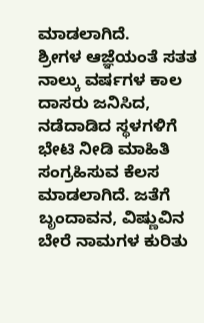ಮಾಡಲಾಗಿದೆ.
ಶ್ರೀಗಳ ಆಜ್ಞೆಯಂತೆ ಸತತ ನಾಲ್ಕು ವರ್ಷಗಳ ಕಾಲ ದಾಸರು ಜನಿಸಿದ, ನಡೆದಾಡಿದ ಸ್ಥಳಗಳಿಗೆ ಭೇಟಿ ನೀಡಿ ಮಾಹಿತಿ ಸಂಗ್ರಹಿಸುವ ಕೆಲಸ ಮಾಡಲಾಗಿದೆ. ಜತೆಗೆ ಬೃಂದಾವನ, ವಿಷ್ಣುವಿನ ಬೇರೆ ನಾಮಗಳ ಕುರಿತು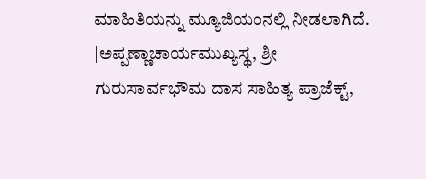ಮಾಹಿತಿಯನ್ನು ಮ್ಯೂಜಿಯಂನಲ್ಲಿ ನೀಡಲಾಗಿದೆ.
|ಅಪ್ಪಣ್ಣಾಚಾರ್ಯಮುಖ್ಯಸ್ಥ, ಶ್ರೀ ಗುರುಸಾರ್ವಭೌಮ ದಾಸ ಸಾಹಿತ್ಯ ಪ್ರಾಜೆಕ್ಟ್,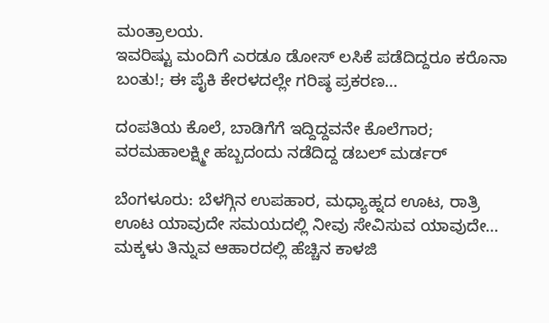ಮಂತ್ರಾಲಯ.
ಇವರಿಷ್ಟು ಮಂದಿಗೆ ಎರಡೂ ಡೋಸ್ ಲಸಿಕೆ ಪಡೆದಿದ್ದರೂ ಕರೊನಾ ಬಂತು!; ಈ ಪೈಕಿ ಕೇರಳದಲ್ಲೇ ಗರಿಷ್ಠ ಪ್ರಕರಣ…

ದಂಪತಿಯ ಕೊಲೆ, ಬಾಡಿಗೆಗೆ ಇದ್ದಿದ್ದವನೇ ಕೊಲೆಗಾರ; ವರಮಹಾಲಕ್ಷ್ಮೀ ಹಬ್ಬದಂದು ನಡೆದಿದ್ದ ಡಬಲ್ ಮರ್ಡರ್

ಬೆಂಗಳೂರು: ಬೆಳಗ್ಗಿನ ಉಪಹಾರ, ಮಧ್ಯಾಹ್ನದ ಊಟ, ರಾತ್ರಿ ಊಟ ಯಾವುದೇ ಸಮಯದಲ್ಲಿ ನೀವು ಸೇವಿಸುವ ಯಾವುದೇ…
ಮಕ್ಕಳು ತಿನ್ನುವ ಆಹಾರದಲ್ಲಿ ಹೆಚ್ಚಿನ ಕಾಳಜಿ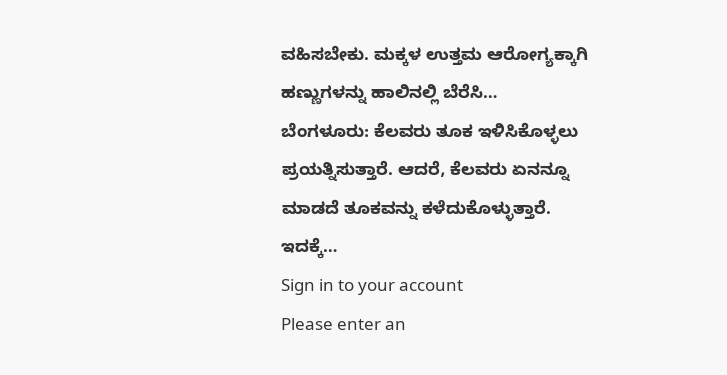ವಹಿಸಬೇಕು. ಮಕ್ಕಳ ಉತ್ತಮ ಆರೋಗ್ಯಕ್ಕಾಗಿ ಹಣ್ಣುಗಳನ್ನು ಹಾಲಿನಲ್ಲಿ ಬೆರೆಸಿ…
ಬೆಂಗಳೂರು: ಕೆಲವರು ತೂಕ ಇಳಿಸಿಕೊಳ್ಳಲು ಪ್ರಯತ್ನಿಸುತ್ತಾರೆ. ಆದರೆ, ಕೆಲವರು ಏನನ್ನೂ ಮಾಡದೆ ತೂಕವನ್ನು ಕಳೆದುಕೊಳ್ಳುತ್ತಾರೆ. ಇದಕ್ಕೆ…
Sign in to your account
Please enter an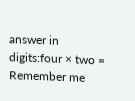answer in digits:four × two =
Remember me